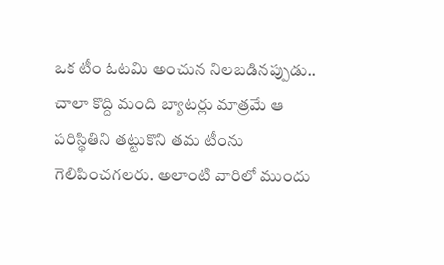ఒక టీం ఓటమి అంచున నిలబడినప్పుడు.. చాలా కొద్ది మంది బ్యాటర్లు మాత్రమే ఆ పరిస్థితిని తట్టుకొని తమ టీంను గెలిపించగలరు. అలాంటి వారిలో ముందు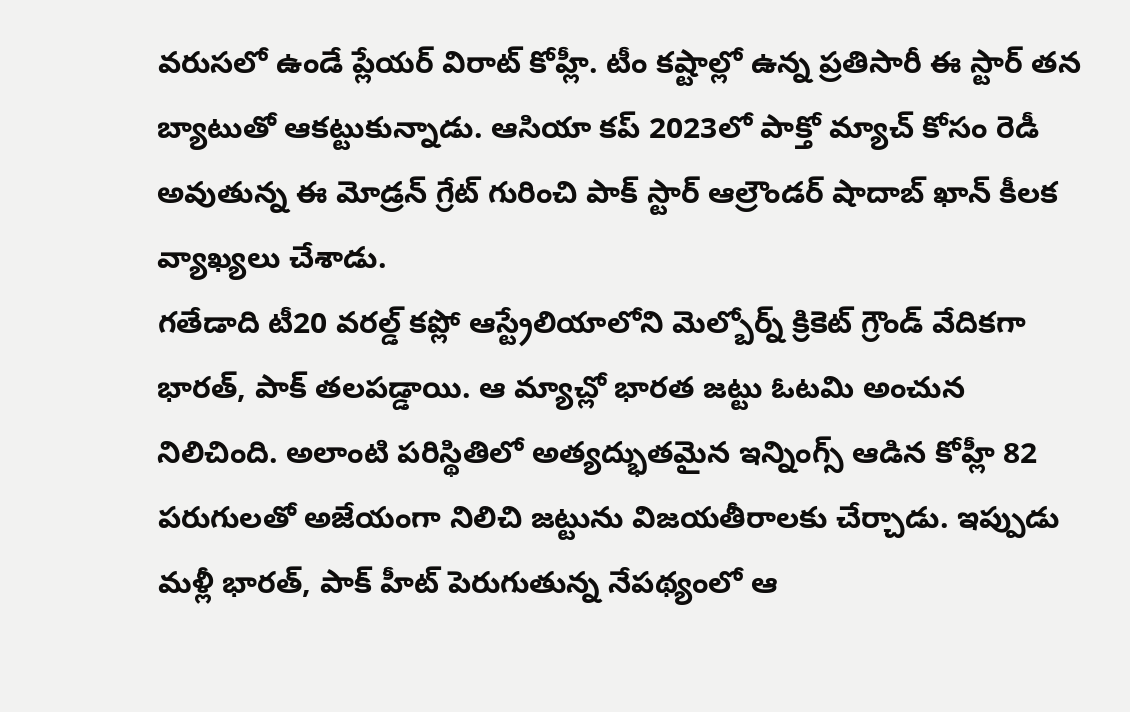వరుసలో ఉండే ప్లేయర్ విరాట్ కోహ్లీ. టీం కష్టాల్లో ఉన్న ప్రతిసారీ ఈ స్టార్ తన బ్యాటుతో ఆకట్టుకున్నాడు. ఆసియా కప్ 2023లో పాక్తో మ్యాచ్ కోసం రెడీ అవుతున్న ఈ మోడ్రన్ గ్రేట్ గురించి పాక్ స్టార్ ఆల్రౌండర్ షాదాబ్ ఖాన్ కీలక వ్యాఖ్యలు చేశాడు.
గతేడాది టీ20 వరల్డ్ కప్లో ఆస్ట్రేలియాలోని మెల్బోర్న్ క్రికెట్ గ్రౌండ్ వేదికగా భారత్, పాక్ తలపడ్డాయి. ఆ మ్యాచ్లో భారత జట్టు ఓటమి అంచున నిలిచింది. అలాంటి పరిస్థితిలో అత్యద్భుతమైన ఇన్నింగ్స్ ఆడిన కోహ్లీ 82 పరుగులతో అజేయంగా నిలిచి జట్టును విజయతీరాలకు చేర్చాడు. ఇప్పుడు మళ్లీ భారత్, పాక్ హీట్ పెరుగుతున్న నేపథ్యంలో ఆ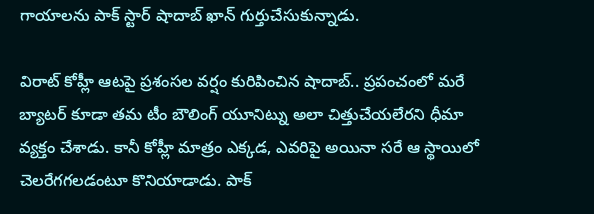గాయాలను పాక్ స్టార్ షాదాబ్ ఖాన్ గుర్తుచేసుకున్నాడు.

విరాట్ కోహ్లీ ఆటపై ప్రశంసల వర్షం కురిపించిన షాదాబ్.. ప్రపంచంలో మరే బ్యాటర్ కూడా తమ టీం బౌలింగ్ యూనిట్ను అలా చిత్తుచేయలేరని ధీమా వ్యక్తం చేశాడు. కానీ కోహ్లీ మాత్రం ఎక్కడ, ఎవరిపై అయినా సరే ఆ స్థాయిలో చెలరేగగలడంటూ కొనియాడాడు. పాక్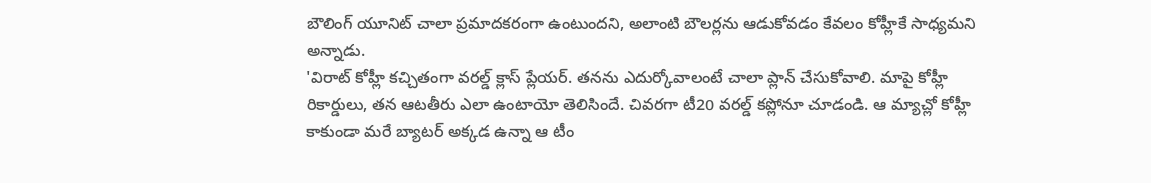బౌలింగ్ యూనిట్ చాలా ప్రమాదకరంగా ఉంటుందని, అలాంటి బౌలర్లను ఆడుకోవడం కేవలం కోహ్లీకే సాధ్యమని అన్నాడు.
'విరాట్ కోహ్లీ కచ్చితంగా వరల్డ్ క్లాస్ ప్లేయర్. తనను ఎదుర్కోవాలంటే చాలా ప్లాన్ చేసుకోవాలి. మాపై కోహ్లీ రికార్డులు, తన ఆటతీరు ఎలా ఉంటాయో తెలిసిందే. చివరగా టీ20 వరల్డ్ కప్లోనూ చూడండి. ఆ మ్యాచ్లో కోహ్లీ కాకుండా మరే బ్యాటర్ అక్కడ ఉన్నా ఆ టీం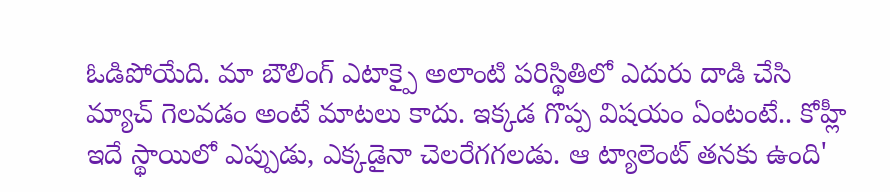ఓడిపోయేది. మా బౌలింగ్ ఎటాక్పై అలాంటి పరిస్థితిలో ఎదురు దాడి చేసి మ్యాచ్ గెలవడం అంటే మాటలు కాదు. ఇక్కడ గొప్ప విషయం ఏంటంటే.. కోహ్లీ ఇదే స్థాయిలో ఎప్పుడు, ఎక్కడైనా చెలరేగగలడు. ఆ ట్యాలెంట్ తనకు ఉంది'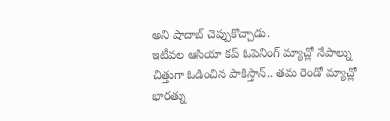అని షాదాబ్ చెప్పుకొచ్చాడు.
ఇటీవల ఆసియా కప్ ఓపెనింగ్ మ్యాచ్లో నేపాల్ను చిత్తుగా ఓడించిన పాకిస్తాన్.. తమ రెండో మ్యాచ్లో భారత్ను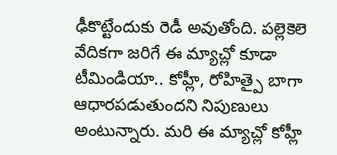ఢీకొట్టేందుకు రెడీ అవుతోంది. పల్లెకెలె వేదికగా జరిగే ఈ మ్యాచ్లో కూడా టీమిండియా.. కోహ్లీ, రోహిత్పై బాగా ఆధారపడుతుందని నిపుణులు అంటున్నారు. మరి ఈ మ్యాచ్లో కోహ్లీ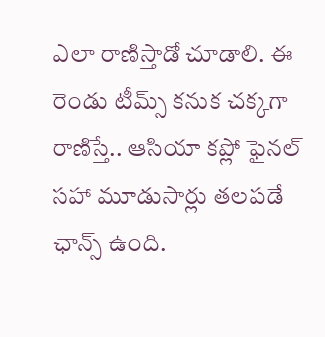ఎలా రాణిస్తాడో చూడాలి. ఈ రెండు టీమ్స్ కనుక చక్కగా రాణిస్తే.. ఆసియా కప్లో ఫైనల్ సహా మూడుసార్లు తలపడే ఛాన్స్ ఉంది.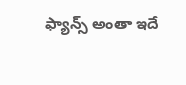ఫ్యాన్స్ అంతా ఇదే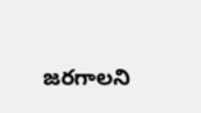జరగాలని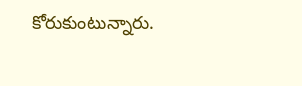కోరుకుంటున్నారు.